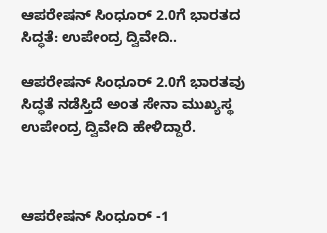ಆಪರೇಷನ್ ಸಿಂಧೂರ್ 2.0ಗೆ ಭಾರತದ ಸಿದ್ಧತೆ: ಉಪೇಂದ್ರ ದ್ವಿವೇದಿ..

ಆಪರೇಷನ್ ಸಿಂಧೂರ್ 2.0ಗೆ ಭಾರತವು ಸಿದ್ಧತೆ ನಡೆಸ್ತಿದೆ ಅಂತ ಸೇನಾ ಮುಖ್ಯಸ್ಥ ಉಪೇಂದ್ರ ದ್ವಿವೇದಿ ಹೇಳಿದ್ದಾರೆ.



ಆಪರೇಷನ್ ಸಿಂಧೂರ್ -1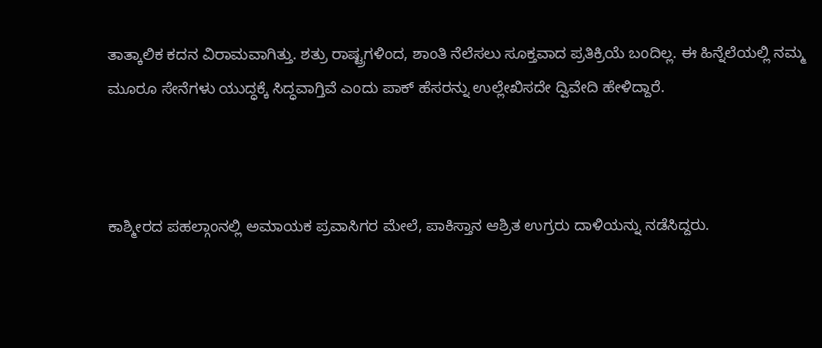ತಾತ್ಕಾಲಿಕ ಕದನ ವಿರಾಮವಾಗಿತ್ತು. ಶತ್ರು ರಾಷ್ಟ್ರಗಳಿಂದ, ಶಾಂತಿ ನೆಲೆಸಲು ಸೂಕ್ತವಾದ ಪ್ರತಿಕ್ರಿಯೆ ಬಂದಿಲ್ಲ. ಈ ಹಿನ್ನೆಲೆಯಲ್ಲಿ ನಮ್ಮ ಮೂರೂ ಸೇನೆಗಳು ಯುದ್ಧಕ್ಕೆ ಸಿದ್ಧವಾಗ್ತಿವೆ ಎಂದು ಪಾಕ್ ಹೆಸರನ್ನು ಉಲ್ಲೇಖಿಸದೇ ದ್ವಿವೇದಿ ಹೇಳಿದ್ದಾರೆ.



ಕಾಶ್ಮೀರದ ಪಹಲ್ಗಾಂನಲ್ಲಿ ಅಮಾಯಕ ಪ್ರವಾಸಿಗರ ಮೇಲೆ, ಪಾಕಿಸ್ತಾನ ಆಶ್ರಿತ ಉಗ್ರರು ದಾಳಿಯನ್ನು ನಡೆಸಿದ್ದರು.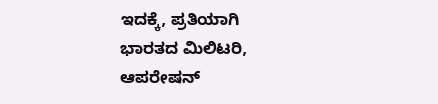ಇದಕ್ಕೆ, ಪ್ರತಿಯಾಗಿ ಭಾರತದ ಮಿಲಿಟರಿ, ಆಪರೇಷನ್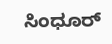ಸಿಂಧೂರ್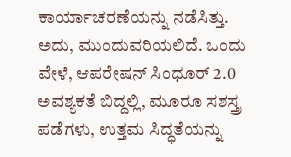ಕಾರ್ಯಾಚರಣೆಯನ್ನು ನಡೆಸಿತ್ತು. ಅದು, ಮುಂದುವರಿಯಲಿದೆ. ಒಂದು ವೇಳೆ, ಆಪರೇಷನ್ ಸಿಂಧೂರ್ 2.0 ಅವಶ್ಯಕತೆ ಬಿದ್ದಲ್ಲಿ, ಮೂರೂ ಸಶಸ್ತ್ರ ಪಡೆಗಳು, ಉತ್ತಮ ಸಿದ್ಧತೆಯನ್ನು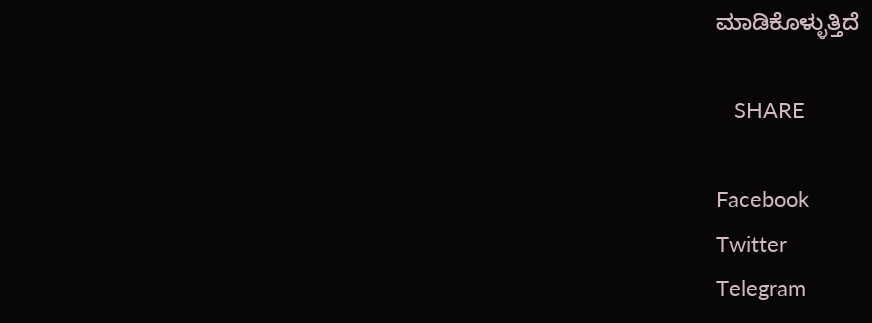ಮಾಡಿಕೊಳ್ಳುತ್ತಿದೆ

   SHARE

Facebook
Twitter
Telegram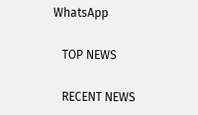WhatsApp

   TOP NEWS

   RECENT NEWS